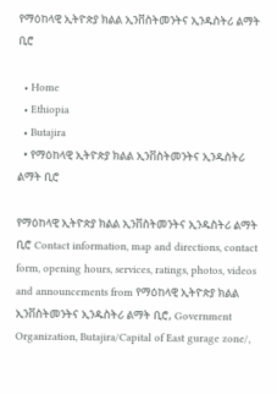የማዕከላዊ ኢትዮጵያ ክልል ኢንቨስትመንትና ኢንዱስትሪ ልማት ቢሮ

  • Home
  • Ethiopia
  • Butajira
  • የማዕከላዊ ኢትዮጵያ ክልል ኢንቨስትመንትና ኢንዱስትሪ ልማት ቢሮ

የማዕከላዊ ኢትዮጵያ ክልል ኢንቨስትመንትና ኢንዱስትሪ ልማት ቢሮ Contact information, map and directions, contact form, opening hours, services, ratings, photos, videos and announcements from የማዕከላዊ ኢትዮጵያ ክልል ኢንቨስትመንትና ኢንዱስትሪ ልማት ቢሮ, Government Organization, Butajira/Capital of East gurage zone/,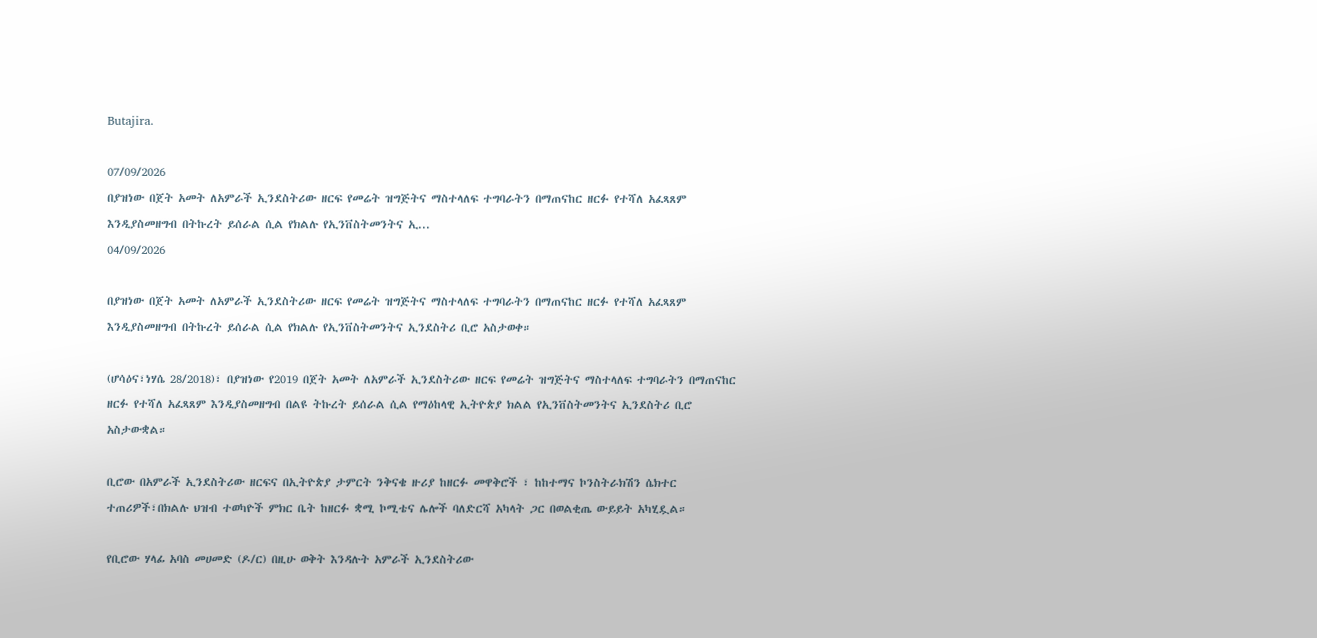Butajira.

07/09/2026
በያዝነው በጀት አመት ለአምራች ኢንደስትሪው ዘርፍ የመሬት ዝግጅትና ማስተላለፍ ተግባራትን በማጠናከር ዘርፉ የተሻለ አፈጻጸም እንዲያስመዘግብ በትኩረት ይሰራል ሲል የክልሉ የኢንቨስትመንትና ኢ...
04/09/2026

በያዝነው በጀት አመት ለአምራች ኢንደስትሪው ዘርፍ የመሬት ዝግጅትና ማስተላለፍ ተግባራትን በማጠናከር ዘርፉ የተሻለ አፈጻጸም እንዲያስመዘግብ በትኩረት ይሰራል ሲል የክልሉ የኢንቨስትመንትና ኢንደስትሪ ቢሮ አስታወቀ።

(ሆሳዕና፣ነሃሴ 28/2018)፣ በያዝነው የ2019 በጀት አመት ለአምራች ኢንደስትሪው ዘርፍ የመሬት ዝግጅትና ማስተላለፍ ተግባራትን በማጠናከር ዘርፉ የተሻለ አፈጻጸም እንዲያስመዘግብ በልዩ ትኩረት ይሰራል ሲል የማዕከላዊ ኢትዮጵያ ክልል የኢንቨስትመንትና ኢንደስትሪ ቢሮ አስታውቋል።

ቢሮው በአምራች ኢንደስትሪው ዘርፍና በኢትዮጵያ ታምርት ንቅናቄ ዙሪያ ከዘርፉ መዋቅሮች ፣ ከከተማና ኮንስትራክሽን ሴክተር ተጠሪዎች፣በክልሉ ህዝብ ተወካዮች ምክር ቤት ከዘርፉ ቋሚ ኮሚቴና ሌሎች ባለድርሻ አካላት ጋር በወልቂጤ ውይይት አካሂዷል።

የቢሮው ሃላፊ አባስ መሀመድ (ዶ/ር) በዚሁ ወቅት እንዳሉት አምራች ኢንደስትሪው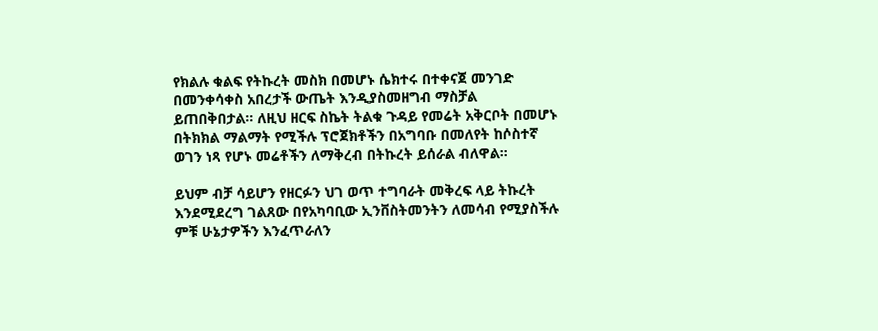የክልሉ ቁልፍ የትኩረት መስክ በመሆኑ ሴክተሩ በተቀናጀ መንገድ በመንቀሳቀስ አበረታች ውጤት እንዲያስመዘግብ ማስቻል ይጠበቅበታል። ለዚህ ዘርፍ ስኬት ትልቁ ጉዳይ የመሬት አቅርቦት በመሆኑ በትክክል ማልማት የሚችሉ ፕሮጀክቶችን በአግባቡ በመለየት ከሶስተኛ ወገን ነጻ የሆኑ መሬቶችን ለማቅረብ በትኩረት ይሰራል ብለዋል።

ይህም ብቻ ሳይሆን የዘርፉን ህገ ወጥ ተግባራት መቅረፍ ላይ ትኩረት እንደሚደረግ ገልጸው በየአካባቢው ኢንቨስትመንትን ለመሳብ የሚያስችሉ ምቹ ሁኔታዎችን እንፈጥራለን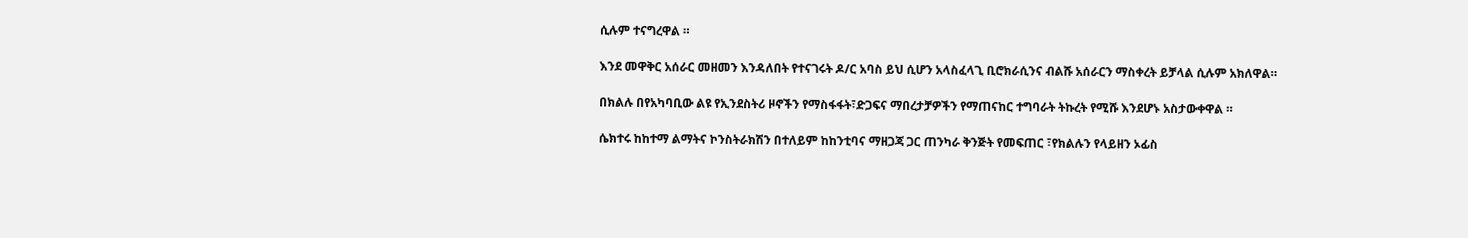ሲሉም ተናግረዋል ።

እንደ መዋቅር አሰራር መዘመን እንዳለበት የተናገሩት ዶ/ር አባስ ይህ ሲሆን አላስፈላጊ ቢሮክራሲንና ብልሹ አሰራርን ማስቀረት ይቻላል ሲሉም አክለዋል።

በክልሉ በየአካባቢው ልዩ የኢንደስትሪ ዞኖችን የማስፋፋት፣ድጋፍና ማበረታቻዎችን የማጠናከር ተግባራት ትኩረት የሚሹ እንደሆኑ አስታውቀዋል ።

ሴክተሩ ከከተማ ልማትና ኮንስትራክሽን በተለይም ከከንቲባና ማዘጋጃ ጋር ጠንካራ ቅንጅት የመፍጠር ፣የክልሉን የላይዘን ኦፊስ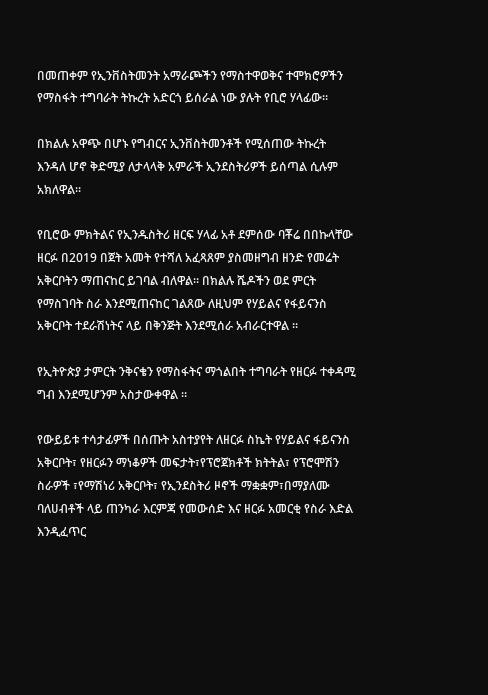በመጠቀም የኢንቨስትመንት አማራጮችን የማስተዋወቅና ተሞክሮዎችን የማስፋት ተግባራት ትኩረት አድርጎ ይሰራል ነው ያሉት የቢሮ ሃላፊው።

በክልሉ አዋጭ በሆኑ የግብርና ኢንቨስትመንቶች የሚሰጠው ትኩረት እንዳለ ሆኖ ቅድሚያ ለታላላቅ አምራች ኢንደስትሪዎች ይሰጣል ሲሉም አክለዋል።

የቢሮው ምክትልና የኢንዱስትሪ ዘርፍ ሃላፊ አቶ ደምሰው ባቾሬ በበኩላቸው ዘርፉ በ2019 በጀት አመት የተሻለ አፈጻጸም ያስመዘግብ ዘንድ የመሬት አቅርቦትን ማጠናከር ይገባል ብለዋል። በክልሉ ሼዶችን ወደ ምርት የማስገባት ስራ እንደሚጠናከር ገልጸው ለዚህም የሃይልና የፋይናንስ አቅርቦት ተደራሽነትና ላይ በቅንጅት እንደሚሰራ አብራርተዋል ።

የኢትዮጵያ ታምርት ንቅናቄን የማስፋትና ማጎልበት ተግባራት የዘርፉ ተቀዳሚ ግብ እንደሚሆንም አስታውቀዋል ።

የውይይቱ ተሳታፊዎች በሰጡት አስተያየት ለዘርፉ ስኬት የሃይልና ፋይናንስ አቅርቦት፣ የዘርፉን ማነቆዎች መፍታት፣የፕሮጀክቶች ክትትል፣ የፕሮሞሽን ስራዎች ፣የማሽነሪ አቅርቦት፣ የኢንደስትሪ ዞኖች ማቋቋም፣በማያለሙ ባለሀብቶች ላይ ጠንካራ እርምጃ የመውሰድ እና ዘርፉ አመርቂ የስራ እድል እንዲፈጥር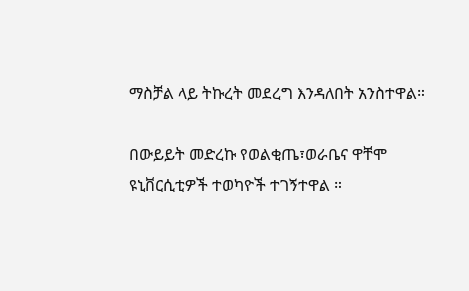ማስቻል ላይ ትኩረት መደረግ እንዳለበት አንስተዋል።

በውይይት መድረኩ የወልቂጤ፣ወራቤና ዋቸሞ ዩኒቨርሲቲዎች ተወካዮች ተገኝተዋል ።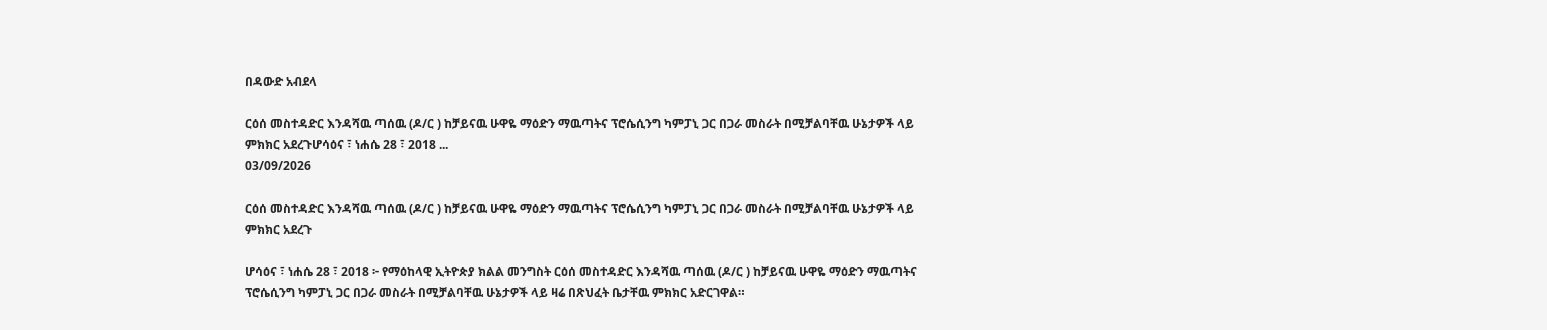በዳውድ አብደላ

ርዕሰ መስተዳድር እንዳሻዉ ጣሰዉ (ዶ/ር ) ከቻይናዉ ሁዋዬ ማዕድን ማዉጣትና ፕሮሴሲንግ ካምፓኒ ጋር በጋራ መስራት በሚቻልባቸዉ ሁኔታዎች ላይ ምክክር አደረጉሆሳዕና ፣ ነሐሴ 28 ፣ 2018 ...
03/09/2026

ርዕሰ መስተዳድር እንዳሻዉ ጣሰዉ (ዶ/ር ) ከቻይናዉ ሁዋዬ ማዕድን ማዉጣትና ፕሮሴሲንግ ካምፓኒ ጋር በጋራ መስራት በሚቻልባቸዉ ሁኔታዎች ላይ ምክክር አደረጉ

ሆሳዕና ፣ ነሐሴ 28 ፣ 2018 ፦ የማዕከላዊ ኢትዮጵያ ክልል መንግስት ርዕሰ መስተዳድር እንዳሻዉ ጣሰዉ (ዶ/ር ) ከቻይናዉ ሁዋዬ ማዕድን ማዉጣትና ፕሮሴሲንግ ካምፓኒ ጋር በጋራ መስራት በሚቻልባቸዉ ሁኔታዎች ላይ ዛሬ በጽህፈት ቤታቸዉ ምክክር አድርገዋል።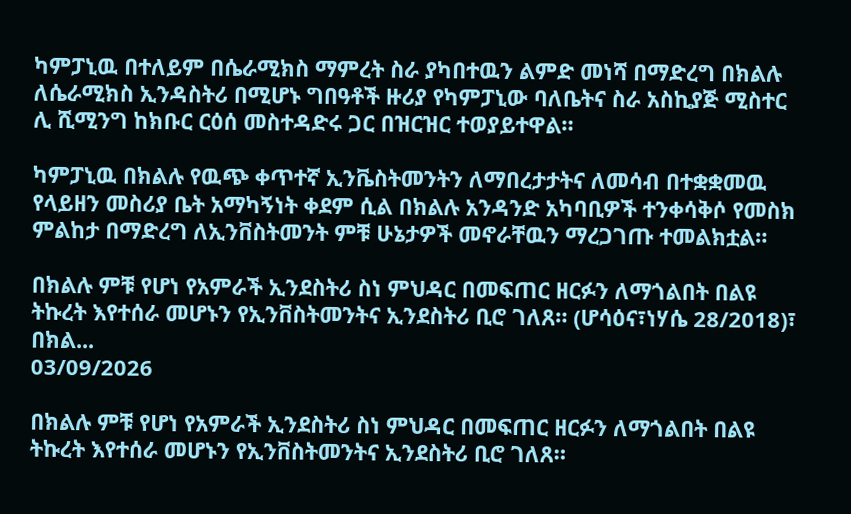ካምፓኒዉ በተለይም በሴራሚክስ ማምረት ስራ ያካበተዉን ልምድ መነሻ በማድረግ በክልሉ ለሴራሚክስ ኢንዳስትሪ በሚሆኑ ግበዓቶች ዙሪያ የካምፓኒው ባለቤትና ስራ አስኪያጅ ሚስተር ሊ ሺሚንግ ከክቡር ርዕሰ መስተዳድሩ ጋር በዝርዝር ተወያይተዋል።

ካምፓኒዉ በክልሉ የዉጭ ቀጥተኛ ኢንቬስትመንትን ለማበረታታትና ለመሳብ በተቋቋመዉ የላይዘን መስሪያ ቤት አማካኝነት ቀደም ሲል በክልሉ አንዳንድ አካባቢዎች ተንቀሳቅሶ የመስክ ምልከታ በማድረግ ለኢንቨስትመንት ምቹ ሁኔታዎች መኖራቸዉን ማረጋገጡ ተመልክቷል።

በክልሉ ምቹ የሆነ የአምራች ኢንደስትሪ ስነ ምህዳር በመፍጠር ዘርፉን ለማጎልበት በልዩ ትኩረት እየተሰራ መሆኑን የኢንቨስትመንትና ኢንደስትሪ ቢሮ ገለጸ። (ሆሳዕና፣ነሃሴ 28/2018)፣ በክል...
03/09/2026

በክልሉ ምቹ የሆነ የአምራች ኢንደስትሪ ስነ ምህዳር በመፍጠር ዘርፉን ለማጎልበት በልዩ ትኩረት እየተሰራ መሆኑን የኢንቨስትመንትና ኢንደስትሪ ቢሮ ገለጸ።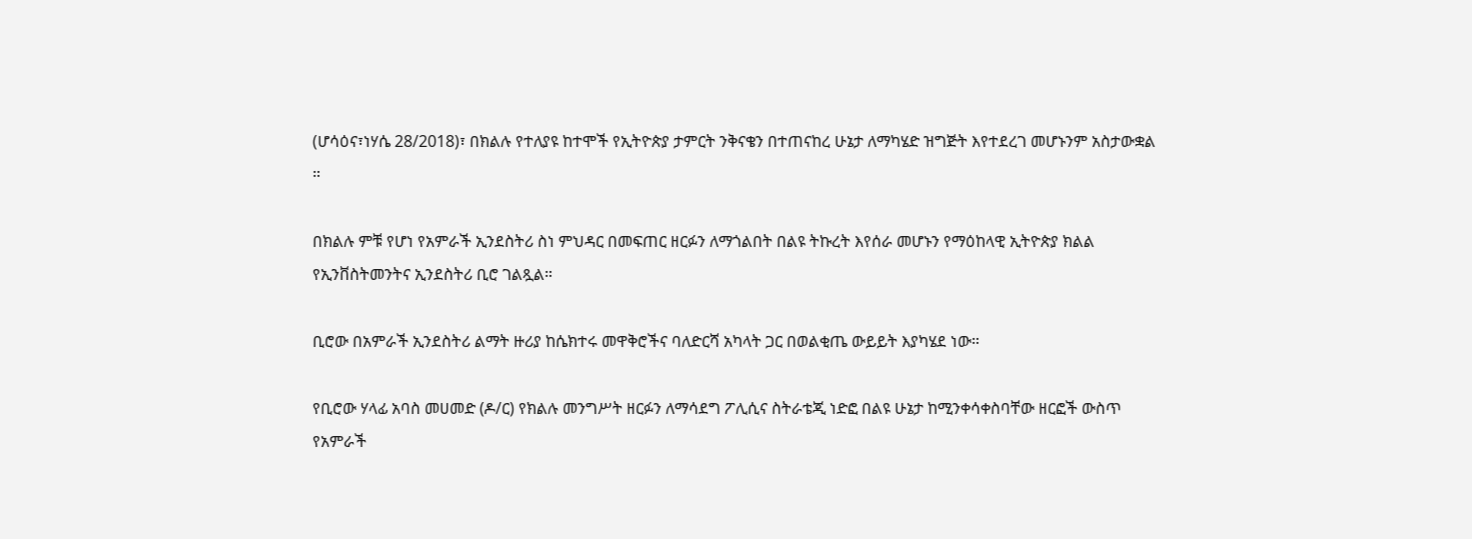(ሆሳዕና፣ነሃሴ 28/2018)፣ በክልሉ የተለያዩ ከተሞች የኢትዮጵያ ታምርት ንቅናቄን በተጠናከረ ሁኔታ ለማካሄድ ዝግጅት እየተደረገ መሆኑንም አስታውቋል ።

በክልሉ ምቹ የሆነ የአምራች ኢንደስትሪ ስነ ምህዳር በመፍጠር ዘርፉን ለማጎልበት በልዩ ትኩረት እየሰራ መሆኑን የማዕከላዊ ኢትዮጵያ ክልል የኢንቨስትመንትና ኢንደስትሪ ቢሮ ገልጿል።

ቢሮው በአምራች ኢንደስትሪ ልማት ዙሪያ ከሴክተሩ መዋቅሮችና ባለድርሻ አካላት ጋር በወልቂጤ ውይይት እያካሄደ ነው።

የቢሮው ሃላፊ አባስ መሀመድ (ዶ/ር) የክልሉ መንግሥት ዘርፉን ለማሳደግ ፖሊሲና ስትራቴጂ ነድፎ በልዩ ሁኔታ ከሚንቀሳቀስባቸው ዘርፎች ውስጥ የአምራች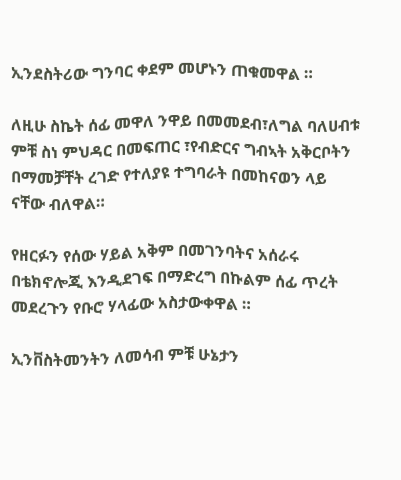ኢንደስትሪው ግንባር ቀደም መሆኑን ጠቁመዋል ።

ለዚሁ ስኬት ሰፊ መዋለ ንዋይ በመመደብ፣ለግል ባለሀብቱ ምቹ ስነ ምህዳር በመፍጠር ፣የብድርና ግብኣት አቅርቦትን በማመቻቸት ረገድ የተለያዩ ተግባራት በመከናወን ላይ ናቸው ብለዋል።

የዘርፉን የሰው ሃይል አቅም በመገንባትና አሰራሩ በቴክኖሎጂ እንዲደገፍ በማድረግ በኩልም ሰፊ ጥረት መደረጉን የቡሮ ሃላፊው አስታውቀዋል ።

ኢንቨስትመንትን ለመሳብ ምቹ ሁኔታን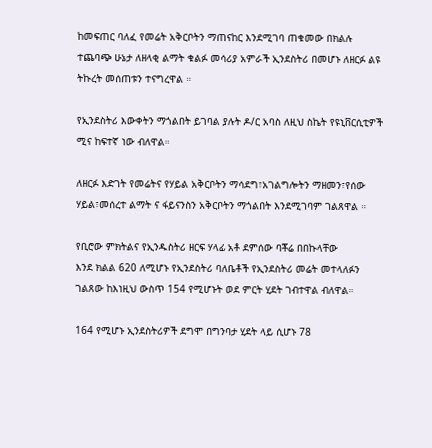ከመፍጠር ባለፈ የመሬት አቅርቦትን ማጠናከር እንደሚገባ ጠቁመው በክልሉ ተጨባጭ ሁኔታ ለዘላቂ ልማት ቁልፉ መሳሪያ አምራች ኢንደስትሪ በመሆኑ ለዘርፉ ልዩ ትኩረት መሰጠቱን ተናግረዋል ።

የኢንደስትሪ እውቀትን ማጎልበት ይገባል ያሉት ዶ/ር አባስ ለዚህ ስኬት የዩኒቨርሲቲዎች ሚና ከፍተኛ ነው ብለዋል።

ለዘርፉ እድገት የመሬትና የሃይል አቅርቦትን ማሳደግ፣አገልግሎትን ማዘመን፣የሰው ሃይል፣መሰረተ ልማት ና ፋይናንስን አቅርቦትን ማጎልበት እንደሚገባም ገልጸዋል ።

የቢሮው ምክትልና የኢንዱስትሪ ዘርፍ ሃላፊ አቶ ደምሰው ባቾሬ በበኩላቸው
እንደ ክልል 620 ለሚሆኑ የኢንደስትሪ ባለቤቶች የኢንደስትሪ መሬት መተላለፉን ገልጸው ከእነዚህ ውስጥ 154 የሚሆኑት ወደ ምርት ሂደት ገብተዋል ብለዋል።

164 የሚሆኑ ኢንደስትሪዎች ደግሞ በግንባታ ሂደት ላይ ሲሆኑ 78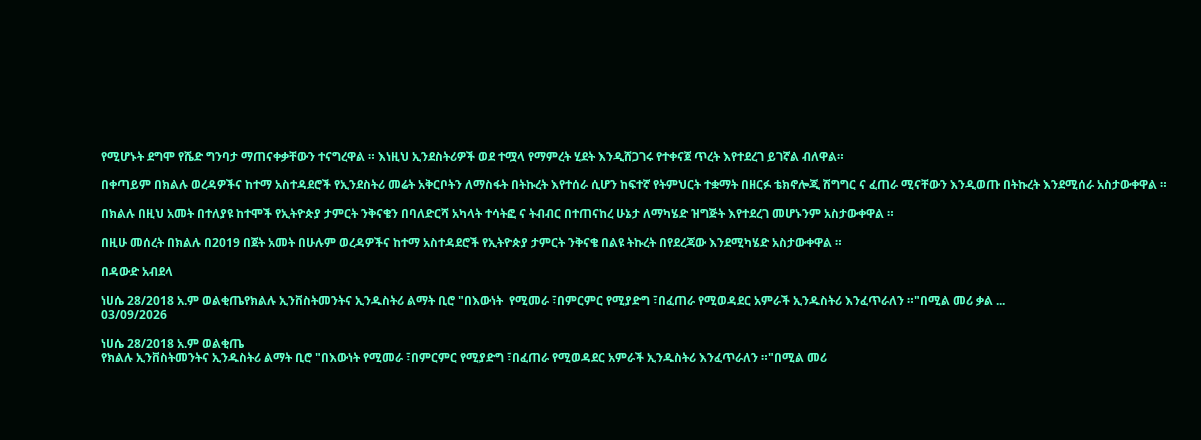የሚሆኑት ደግሞ የሼድ ግንባታ ማጠናቀቃቸውን ተናግረዋል ። እነዚህ ኢንደስትሪዎች ወደ ተሟላ የማምረት ሂደት እንዲሸጋገሩ የተቀናጀ ጥረት እየተደረገ ይገኛል ብለዋል።

በቀጣይም በክልሉ ወረዳዎችና ከተማ አስተዳደሮች የኢንደስትሪ መሬት አቅርቦትን ለማስፋት በትኩረት እየተሰራ ሲሆን ከፍተኛ የትምህርት ተቋማት በዘርፉ ቴክኖሎጂ ሽግግር ና ፈጠራ ሚናቸውን እንዲወጡ በትኩረት እንደሚሰራ አስታውቀዋል ።

በክልሉ በዚህ አመት በተለያዩ ከተሞች የኢትዮጵያ ታምርት ንቅናቄን በባለድርሻ አካላት ተሳትፎ ና ትብብር በተጠናከረ ሁኔታ ለማካሄድ ዝግጅት እየተደረገ መሆኑንም አስታውቀዋል ።

በዚሁ መሰረት በክልሉ በ2019 በጀት አመት በሁሉም ወረዳዎችና ከተማ አስተዳደሮች የኢትዮጵያ ታምርት ንቅናቄ በልዩ ትኩረት በየደረጃው እንደሚካሄድ አስታውቀዋል ።

በዳውድ አብደላ

ነሀሴ 28/2018 አ.ም ወልቂጤየክልሉ ኢንቨስትመንትና ኢንዱስትሪ ልማት ቢሮ "በእውነት  የሚመራ ፣በምርምር የሚያድግ ፣በፈጠራ የሚወዳደር አምራች ኢንዱስትሪ እንፈጥራለን ።"በሚል መሪ ቃል ...
03/09/2026

ነሀሴ 28/2018 አ.ም ወልቂጤ
የክልሉ ኢንቨስትመንትና ኢንዱስትሪ ልማት ቢሮ "በእውነት የሚመራ ፣በምርምር የሚያድግ ፣በፈጠራ የሚወዳደር አምራች ኢንዱስትሪ እንፈጥራለን ።"በሚል መሪ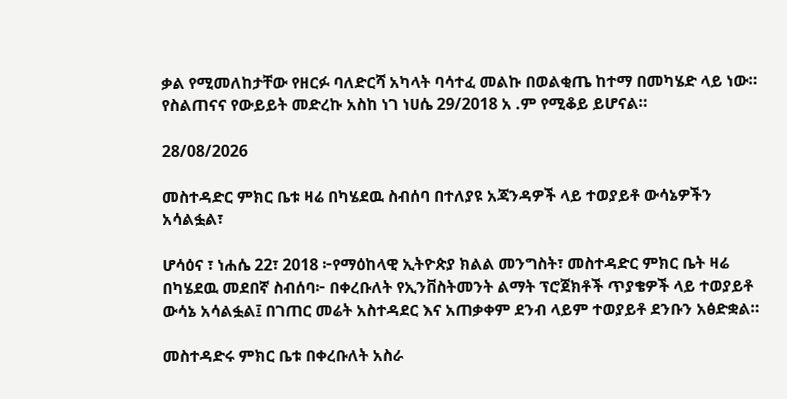ቃል የሚመለከታቸው የዘርፉ ባለድርሻ አካላት ባሳተፈ መልኩ በወልቂጤ ከተማ በመካሄድ ላይ ነው። የስልጠናና የውይይት መድረኩ አስከ ነገ ነሀሴ 29/2018 አ .ም የሚቆይ ይሆናል።

28/08/2026

መስተዳድር ምክር ቤቱ ዛሬ በካሄደዉ ስብሰባ በተለያዩ አጃንዳዎች ላይ ተወያይቶ ውሳኔዎችን አሳልፏል፣

ሆሳዕና ፣ ነሐሴ 22፣ 2018 ፦የማዕከላዊ ኢትዮጵያ ክልል መንግስት፣ መስተዳድር ምክር ቤት ዛሬ በካሄደዉ መደበኛ ስብሰባ፦ በቀረቡለት የኢንቨስትመንት ልማት ፕሮጀክቶች ጥያቄዎች ላይ ተወያይቶ ውሳኔ አሳልፏል፤ በገጠር መሬት አስተዳደር እና አጠቃቀም ደንብ ላይም ተወያይቶ ደንቡን አፅድቋል።

መስተዳድሩ ምክር ቤቱ በቀረቡለት አስራ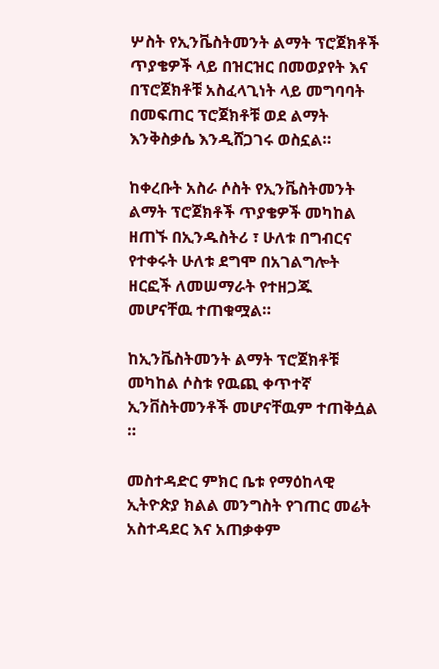ሦስት የኢንቬስትመንት ልማት ፕሮጀክቶች ጥያቄዎች ላይ በዝርዝር በመወያየት እና በፕሮጀክቶቹ አስፈላጊነት ላይ መግባባት በመፍጠር ፕሮጀክቶቹ ወደ ልማት እንቅስቃሴ እንዲሸጋገሩ ወስኗል።

ከቀረቡት አስራ ሶስት የኢንቬስትመንት ልማት ፕሮጀክቶች ጥያቄዎች መካከል ዘጠኙ በኢንዱስትሪ ፣ ሁለቱ በግብርና የተቀሩት ሁለቱ ደግሞ በአገልግሎት ዘርፎች ለመሠማራት የተዘጋጁ መሆናቸዉ ተጠቁሟል።

ከኢንቬስትመንት ልማት ፕሮጀክቶቹ መካከል ሶስቱ የዉጪ ቀጥተኛ ኢንቨስትመንቶች መሆናቸዉም ተጠቅሷል ።

መስተዳድር ምክር ቤቱ የማዕከላዊ ኢትዮጵያ ክልል መንግስት የገጠር መሬት አስተዳደር እና አጠቃቀም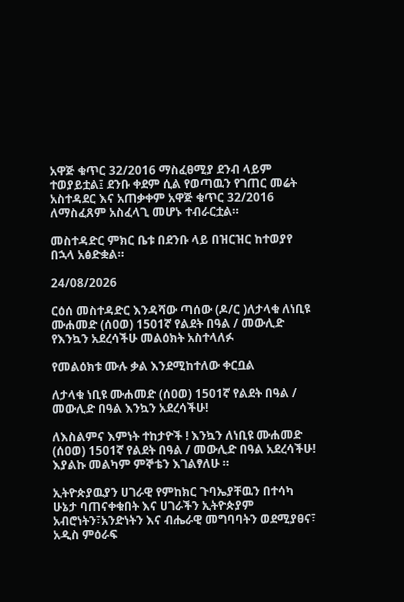አዋጅ ቁጥር 32/2016 ማስፈፀሚያ ደንብ ላይም ተወያይቷል፤ ደንቡ ቀደም ሲል የወጣዉን የገጠር መሬት አስተዳደር እና አጠቃቀም አዋጅ ቁጥር 32/2016 ለማስፈጸም አስፈላጊ መሆኑ ተብራርቷል።

መስተዳድር ምክር ቤቱ በደንቡ ላይ በዝርዝር ከተወያየ በኋላ አፅድቋል።

24/08/2026

ርዕሰ መስተዳድር እንዳሻው ጣሰው (ዶ/ር )ለታላቁ ለነቢዩ ሙሐመድ (ሰዐወ) 1501ኛ የልደት በዓል / መውሊድ
የእንኳን አደረሳችሁ መልዕክት አስተላለፉ

የመልዕክቱ ሙሉ ቃል እንደሚከተለው ቀርቧል

ለታላቁ ነቢዩ ሙሐመድ (ሰዐወ) 1501ኛ የልደት በዓል / መውሊድ በዓል እንኳን አደረሳችሁ!

ለእስልምና እምነት ተከታዮች ! እንኳን ለነቢዩ ሙሐመድ (ሰዐወ) 1501ኛ የልደት በዓል / መውሊድ በዓል አደረሳችሁ! እያልኩ መልካም ምኞቴን እገልፃለሁ ።

ኢትዮጵያዉያን ሀገራዊ የምከክር ጉባኤያቸዉን በተሳካ ሁኔታ ባጠናቀቁበት እና ሀገራችን ኢትዮጵያም አብሮነትን፣አንድነትን እና ብሔራዊ መግባባትን ወደሚያፀና፣ አዲስ ምዕራፍ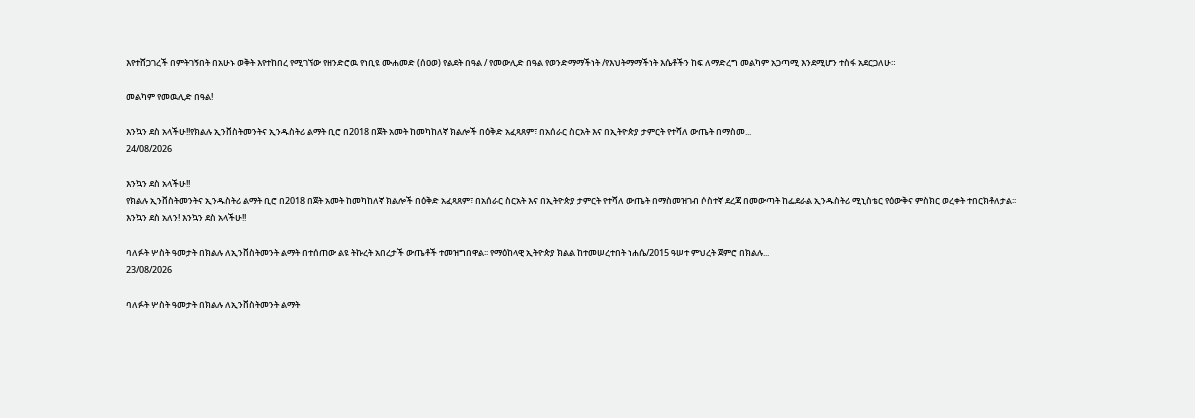እየተሸጋገረች በምትገኝበት በአሁኑ ወቅት እየተከበረ የሚገኘው የዘንድሮዉ የነቢዩ ሙሐመድ (ሰዐወ) የልደት በዓል / የመውሊድ በዓል የወንድማማችነት /የእህትማማችነት እሴቶችን ከፍ ለማድረግ መልካም አጋጣሚ እንደሚሆን ተስፋ አደርጋለሁ።

መልካም የመዉሊድ በዓል!

እንኳን ደስ አላችሁ!!የክልሉ ኢንቨስትመንትና ኢንዱስትሪ ልማት ቢሮ በ2018 በጀት አመት ከመካከለኛ ክልሎች በዕቅድ አፈጻጸም፣ በአሰራር ስርአት እና በኢትዮጵያ ታምርት የተሻለ ውጤት በማስመ...
24/08/2026

እንኳን ደስ አላችሁ!!
የክልሉ ኢንቨስትመንትና ኢንዱስትሪ ልማት ቢሮ በ2018 በጀት አመት ከመካከለኛ ክልሎች በዕቅድ አፈጻጸም፣ በአሰራር ስርአት እና በኢትዮጵያ ታምርት የተሻለ ውጤት በማስመዝገብ ሶስተኛ ደረጃ በመውጣት ከፌደራል ኢንዱስትሪ ሚኒስቴር የዕውቅና ምስክር ወረቀት ተበርክቶለታል፡፡
እንኳን ደስ አለን! እንኳን ደስ አላችሁ!!

ባለፉት ሦስት ዓመታት በክልሉ ለኢንቨስትመንት ልማት በተሰጠው ልዩ ትኩረት አበረታች ውጤቶች ተመዝግበዋል፡፡ የማዕከላዊ ኢትዮጵያ ክልል ከተመሠረተበት ነሐሴ/2015 ዓሠተ ምህረት ጀምሮ በክልሉ...
23/08/2026

ባለፉት ሦስት ዓመታት በክልሉ ለኢንቨስትመንት ልማት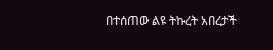በተሰጠው ልዩ ትኩረት አበረታች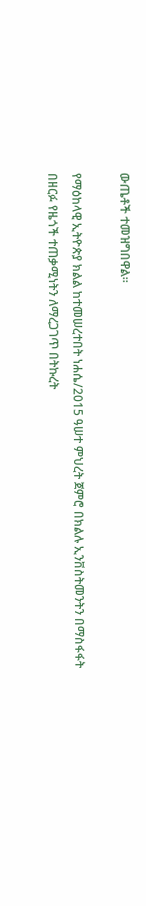ውጤቶች ተመዝግበዋል፡፡

የማዕከላዊ ኢትዮጵያ ክልል ከተመሠረተበት ነሐሴ/2015 ዓሠተ ምህረት ጀምሮ በክልሉ ኢንቨስትመንትን በማስፋፋት በዘርፉ የዜጎች ተጠቃሚነትን ለማረጋገጥ በትኩረት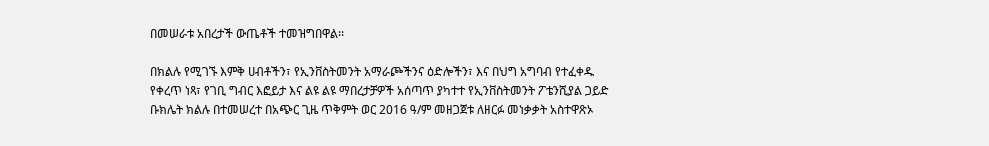በመሠራቱ አበረታች ውጤቶች ተመዝግበዋል፡፡

በክልሉ የሚገኙ እምቅ ሀብቶችን፣ የኢንቨስትመንት አማራጮችንና ዕድሎችን፣ እና በህግ አግባብ የተፈቀዱ የቀረጥ ነጻ፣ የገቢ ግብር እፎይታ እና ልዩ ልዩ ማበረታቻዎች አሰጣጥ ያካተተ የኢንቨስትመንት ፖቴንሺያል ጋይድ ቡክሌት ክልሉ በተመሠረተ በአጭር ጊዜ ጥቅምት ወር 2016 ዓ/ም መዘጋጀቱ ለዘርፉ መነቃቃት አስተዋጽኦ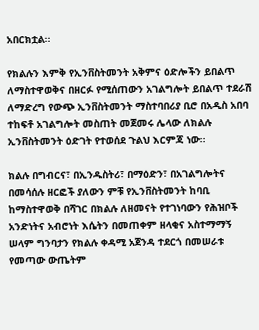አበርክቷል፡፡

የክልሉን እምቅ የኢንቨስትመንት አቅምና ዕድሎችን ይበልጥ ለማስተዋወቅና በዘርፉ የሚሰጠውን አገልግሎት ይበልጥ ተደራሽ ለማድረግ የውጭ ኢንቨስትመንት ማስተባበሪያ ቢሮ በአዲስ አበባ ተከፍቶ አገልግሎት መስጠት መጀመሩ ሌላው ለክልሉ ኢንቨስትመንት ዕድገት የተወሰደ ጉልህ እርምጃ ነው፡፡

ክልሉ በግብርና፣ በኢንዱስትሪ፣ በማዕድን፣ በአገልግሎትና በመሳሰሉ ዘርፎች ያለውን ምቹ የኢንቨስትመንት ከባቢ ከማስተዋወቅ በሻገር በክልሉ ለዘመናት የተገነባውን የሕዝቦች አንድነትና አብሮነት እሴትን በመጠቀም ዘላቂና አስተማማኝ ሠላም ግንባታን የክልሉ ቀዳሚ አጀንዳ ተደርጎ በመሠራቱ የመጣው ውጤትም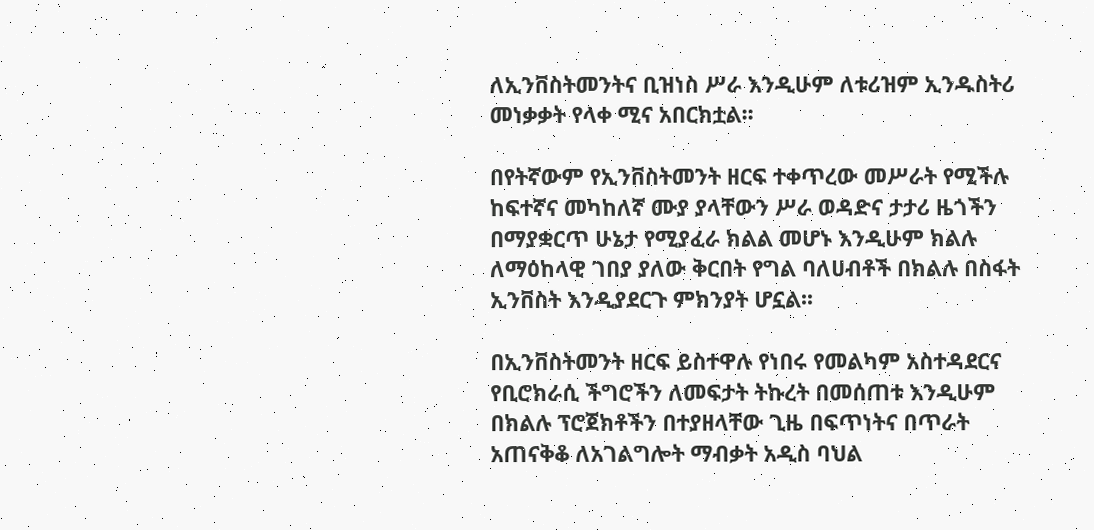ለኢንቨስትመንትና ቢዝነስ ሥራ እንዲሁም ለቱሪዝም ኢንዱስትሪ መነቃቃት የላቀ ሚና አበርክቷል፡፡

በየትኛውም የኢንቨስትመንት ዘርፍ ተቀጥረው መሥራት የሚችሉ ከፍተኛና መካከለኛ ሙያ ያላቸውን ሥራ ወዳድና ታታሪ ዜጎችን በማያቋርጥ ሁኔታ የሚያፈራ ክልል መሆኑ እንዲሁም ክልሉ ለማዕከላዊ ገበያ ያለው ቅርበት የግል ባለሀብቶች በክልሉ በስፋት ኢንቨስት እንዲያደርጉ ምክንያት ሆኗል፡፡

በኢንቨስትመንት ዘርፍ ይስተዋሉ የነበሩ የመልካም አስተዳደርና የቢሮክራሲ ችግሮችን ለመፍታት ትኩረት በመሰጠቱ እንዲሁም በክልሉ ፕሮጀክቶችን በተያዘላቸው ጊዜ በፍጥነትና በጥራት አጠናቅቆ ለአገልግሎት ማብቃት አዲስ ባህል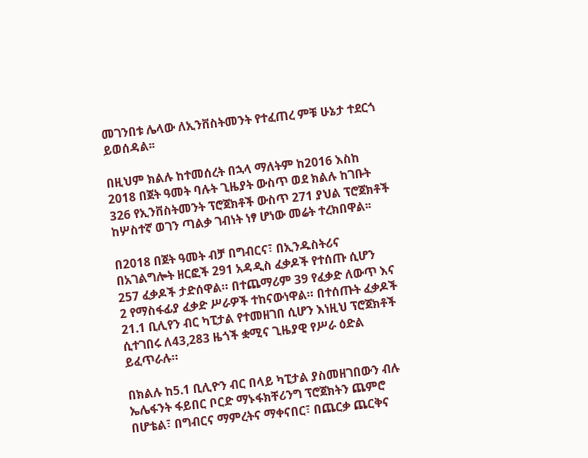መገንበቱ ሌላው ለኢንቨስትመንት የተፈጠረ ምቹ ሁኔታ ተደርጎ ይወሰዳል፡፡

በዚህም ክልሉ ከተመሰረት በኋላ ማለትም ከ2016 እስከ 2018 በጀት ዓመት ባሉት ጊዜያት ውስጥ ወደ ክልሉ ከገቡት 326 የኢንቨስትመንት ፕሮጀክቶች ውስጥ 271 ያህል ፕሮጀክቶች ከሦስተኛ ወገን ጣልቃ ገብነት ነፃ ሆነው መሬት ተረክበዋል፡፡

በ2018 በጀት ዓመት ብቻ በግብርና፣ በኢንዱስትሪና በአገልግሎት ዘርፎች 291 አዳዲስ ፈቃዶች የተሰጡ ሲሆን 257 ፈቃዶች ታድሰዋል። በተጨማሪም 39 የፈቃድ ለውጥ እና 2 የማስፋፊያ ፈቃድ ሥራዎች ተከናውነዋል። በተሰጡት ፈቃዶች 21.1 ቢሊየን ብር ካፒታል የተመዘገበ ሲሆን እነዚህ ፕሮጀክቶች ሲተገበሩ ለ43,283 ዜጎች ቋሚና ጊዜያዊ የሥራ ዕድል ይፈጥራሉ።

በክልሉ ከ5.1 ቢሊዮን ብር በላይ ካፒታል ያስመዘገበውን ብሉ ኤሌፋንት ፋይበር ቦርድ ማኑፋክቸሪንግ ፕሮጀክትን ጨምሮ በሆቴል፣ በግብርና ማምረትና ማቀናበር፣ በጨርቃ ጨርቅና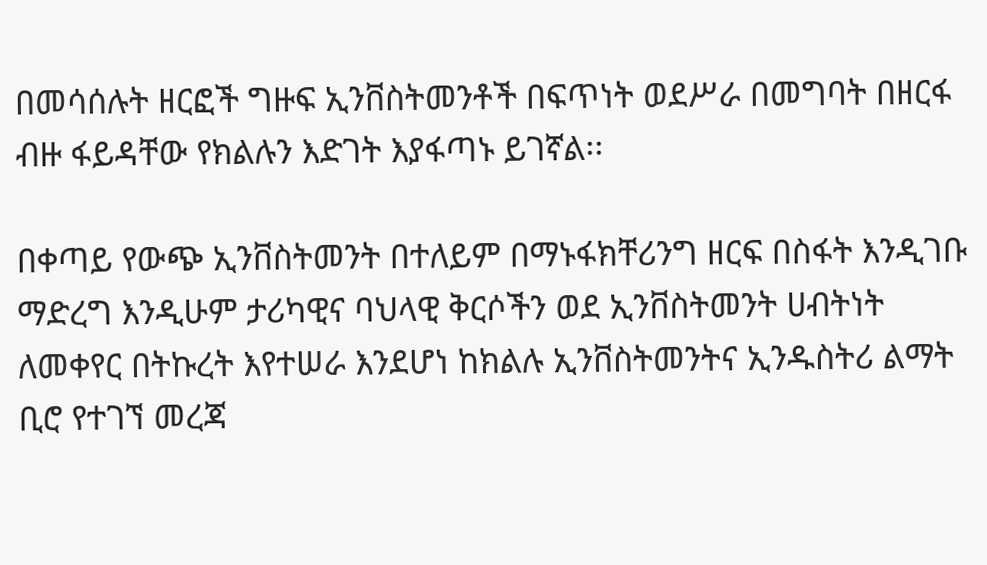በመሳሰሉት ዘርፎች ግዙፍ ኢንቨስትመንቶች በፍጥነት ወደሥራ በመግባት በዘርፋ ብዙ ፋይዳቸው የክልሉን እድገት እያፋጣኑ ይገኛል፡፡

በቀጣይ የውጭ ኢንቨስትመንት በተለይም በማኑፋክቸሪንግ ዘርፍ በስፋት እንዲገቡ ማድረግ እንዲሁም ታሪካዊና ባህላዊ ቅርሶችን ወደ ኢንቨስትመንት ሀብትነት ለመቀየር በትኩረት እየተሠራ እንደሆነ ከክልሉ ኢንቨስትመንትና ኢንዱስትሪ ልማት ቢሮ የተገኘ መረጃ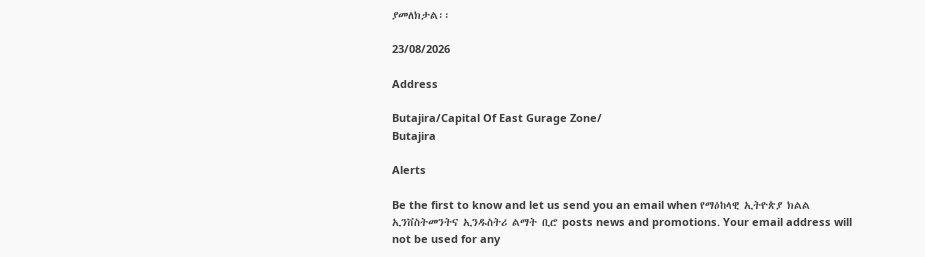ያመለክታል፡፡

23/08/2026

Address

Butajira/Capital Of East Gurage Zone/
Butajira

Alerts

Be the first to know and let us send you an email when የማዕከላዊ ኢትዮጵያ ክልል ኢንቨስትመንትና ኢንዱስትሪ ልማት ቢሮ posts news and promotions. Your email address will not be used for any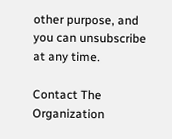other purpose, and you can unsubscribe at any time.

Contact The Organization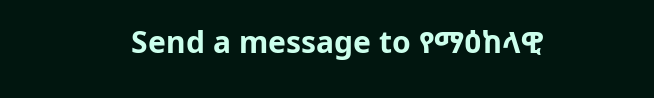Send a message to የማዕከላዊ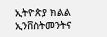ኢትዮጵያ ክልል ኢንቨስትመንትና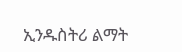ኢንዱስትሪ ልማት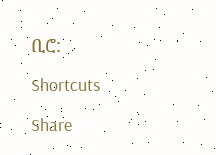ቢሮ:

Shortcuts

Share